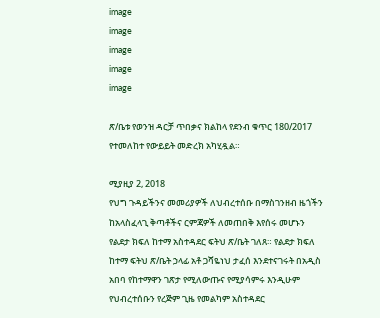image
image
image
image
image

ጽ/ቤቱ የወንዝ ዳርቻ ጥበቃና ክልከላ የደንብ ቁጥር 180/2017 የተመለከተ የውይይት መድረክ አካሂዷል።

ሚያዚያ 2, 2018
የህግ ጉዳይችንና መመሪያዎች ለህብረተሰቡ በማስገንዘብ ዜጎችን ከአላስፈላጊ ቅጣቶችና ርምጃዎች ለመጠበቅ እየሰሩ መሆኑን የልደታ ክፍለ ከተማ አስተዳደር ፍትህ ጽ/ቤት ገለጸ። የልደታ ክፍለ ከተማ ፍትህ ጽ/ቤት ኃላፊ አቶ ጋሻዬነህ ታፈሰ እንደተናገሩት በአዲስ አበባ የከተማዋን ገጽታ የሚለውጡና የሚያሳምሩ እንዲሁም የህብረተሰቡን የረጅም ጊዜ የመልካም አስተዳደር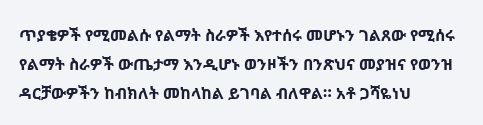ጥያቄዎች የሚመልሱ የልማት ስራዎች እየተሰሩ መሆኑን ገልጸው የሚሰሩ የልማት ስራዎች ውጤታማ እንዲሆኑ ወንዞችን በንጽህና መያዝና የወንዝ ዳርቻውዎችን ከብክለት መከላከል ይገባል ብለዋል። አቶ ጋሻዬነህ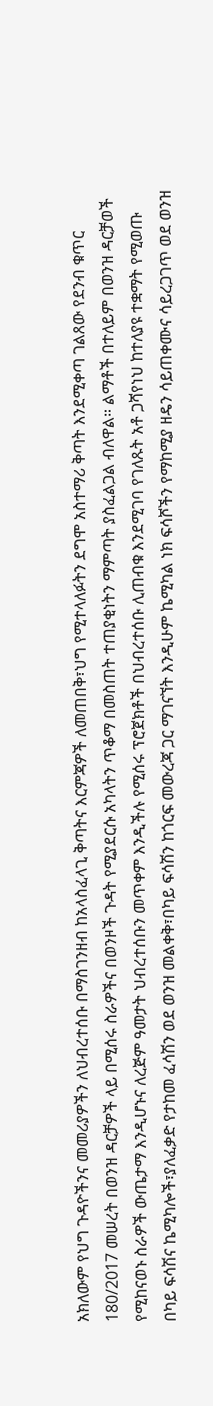አክለውም የህግ ጉዳዮችንና መመሪያዎችን ለህብረተሰቡ በማስገንዘብ ከአላስፈላጊ ቅጣትና እርምጃዎች ለመጠበቅ፣ህግ የሚተላለፉትን ደግሞ አስተማሪ ቅጣት እንደሚቀጣ ገልጸው የደንብ ቁጥር 180/2017 መሠረት በወንዝ ዳርቻዎች ላይ በሚሰሩ ስራዎችና በወንዞች ጉዳት የሚያደርሱ አካላትን ጥቆማ በመስጠት ተጠያቂነትን ማምጣት ያስፈልጋል ብለዋል። ልማቶች በተለይም በወንዝ ዳርቻወች የሚከናወኑ ስራዎች ውጤታማ እንዲሆኑና ለረጅም ዓመታት ህብረተሰቡን መጥቀም እንዲችሉ የሚሰሩ ፕሮጀክቶች በህብረተሰቡ ሊጠብቁ እንደሚገባ የገለጹት አቶ ጋሻየነህ ከተለያዩ ተቋማት የሚወጡ በካይ ፍሳሽና ኬሚካሎች፣ያለፈቃድ የታከመ ፈሳሽን ወደ ወንዝ መልቀቅ፣በካይ ፍሳሽን ከጎርፍ መውረጃ ጋር ማገናኘት እንዲሁም ኬሚካል ነክ ፍሳሾችን የማከሚያ ዘዴን ሳይጠቀሙና ሳይረጋገጥ ወደ ወንዝ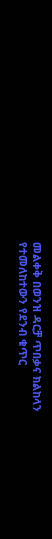መልቀቅ በወንዝ ዳርቻ ጥበቃና ክልከላን የተመለከተውን የደንብ ቁጥር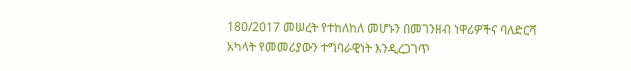180/2017 መሠረት የተከለከለ መሆኑን በመገንዘብ ነዋሪዎችና ባለድርሻ አካላት የመመሪያውን ተግባራዊነት እንዲረጋገጥ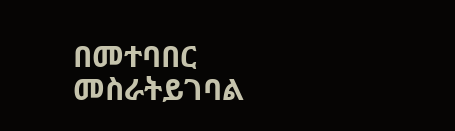በመተባበር መስራትይገባል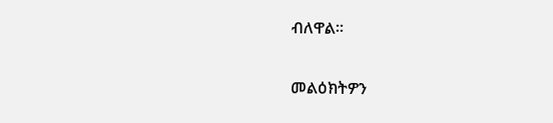ብለዋል።

መልዕክትዎን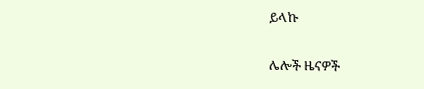ይላኩ

ሌሎች ዜናዎች